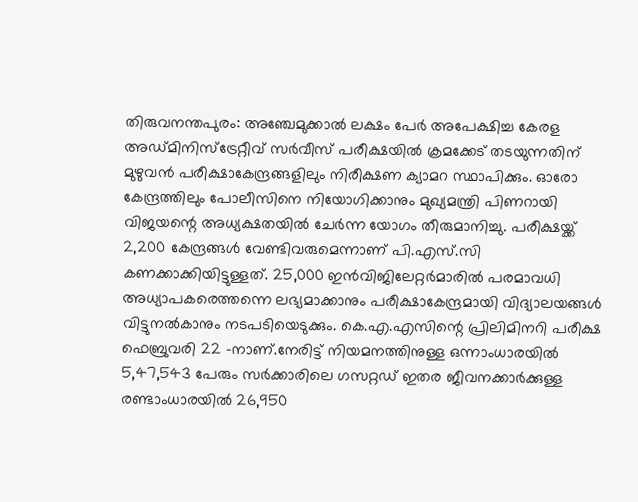തിരുവനന്തപുരം: അഞ്ചേമുക്കാൽ ലക്ഷം പേർ അപേക്ഷിച്ച കേരള അഡ്മിനിസ്ട്രേറ്റീവ് സർവീസ് പരീക്ഷയിൽ ക്രമക്കേട് തടയുന്നതിന് മുഴുവൻ പരീക്ഷാകേന്ദ്രങ്ങളിലും നിരീക്ഷണ ക്യാമറ സ്ഥാപിക്കും. ഓരോ കേന്ദ്രത്തിലും പോലീസിനെ നിയോഗിക്കാനും മുഖ്യമന്ത്രി പിണറായി വിജയന്റെ അധ്യക്ഷതയിൽ ചേർന്ന യോഗം തീരുമാനിച്ചു. പരീക്ഷയ്ക്ക് 2,200 കേന്ദ്രങ്ങൾ വേണ്ടിവരുമെന്നാണ് പി.എസ്.സി കണക്കാക്കിയിട്ടുള്ളത്. 25,000 ഇൻവിജിലേറ്റർമാരിൽ പരമാവധി അധ്യാപകരെത്തന്നെ ലഭ്യമാക്കാനും പരീക്ഷാകേന്ദ്രമായി വിദ്യാലയങ്ങൾ വിട്ടുനൽകാനും നടപടിയെടുക്കും. കെ.എ.എസിന്റെ പ്രിലിമിനറി പരീക്ഷ ഫെബ്രുവരി 22 -നാണ്.നേരിട്ട് നിയമനത്തിനുള്ള ഒന്നാംധാരയിൽ 5,47,543 പേരും സർക്കാരിലെ ഗസറ്റഡ് ഇതര ജീവനക്കാർക്കുള്ള രണ്ടാംധാരയിൽ 26,950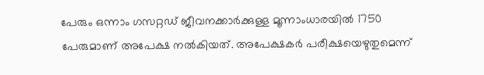പേരും ഒന്നാം ഗസറ്റഡ് ജീവനക്കാർക്കുള്ള മൂന്നാംധാരയിൽ 1750 പേരുമാണ് അപേക്ഷ നൽകിയത്. അപേക്ഷകർ പരീക്ഷയെഴുതുമെന്ന്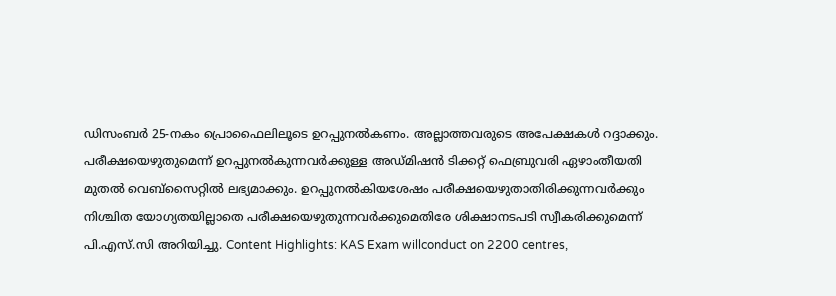ഡിസംബർ 25-നകം പ്രൊഫൈലിലൂടെ ഉറപ്പുനൽകണം. അല്ലാത്തവരുടെ അപേക്ഷകൾ റദ്ദാക്കും. പരീക്ഷയെഴുതുമെന്ന് ഉറപ്പുനൽകുന്നവർക്കുള്ള അഡ്മിഷൻ ടിക്കറ്റ് ഫെബ്രുവരി ഏഴാംതീയതി മുതൽ വെബ്സൈറ്റിൽ ലഭ്യമാക്കും. ഉറപ്പുനൽകിയശേഷം പരീക്ഷയെഴുതാതിരിക്കുന്നവർക്കും നിശ്ചിത യോഗ്യതയില്ലാതെ പരീക്ഷയെഴുതുന്നവർക്കുമെതിരേ ശിക്ഷാനടപടി സ്വീകരിക്കുമെന്ന് പി.എസ്.സി അറിയിച്ചു. Content Highlights: KAS Exam willconduct on 2200 centres,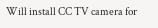Will install CC TV camera for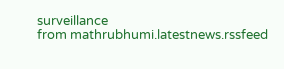surveillance
from mathrubhumi.latestnews.rssfeed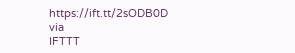https://ift.tt/2sODB0D
via
IFTTT